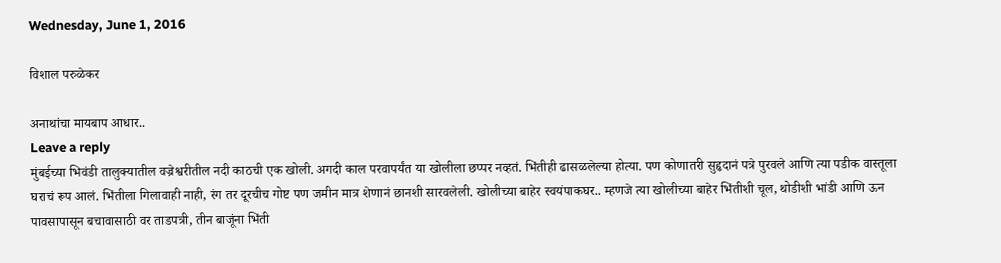Wednesday, June 1, 2016

विशाल परुळेकर

अनाथांचा मायबाप आधार..
Leave a reply
मुंबईच्या भिवंडी तालुक्यातील वज्रेश्वरीतील नदी काठची एक खोली. अगदी काल परवापर्यंत या खोलीला छप्पर नव्हतं. भिंतीही ढासळलेल्या होत्या. पण कोणातरी सुहृदानं पत्रे पुरवले आणि त्या पडीक वास्तूला घराचं रूप आलं. भिंतीला गिलावाही नाही, रंग तर दूरचीच गोष्ट पण जमीन मात्र शेणानं छानशी सारवलेली. खोलीच्या बाहेर स्वयंपाकघर.. म्हणजे त्या खोलीच्या बाहेर भिंतीशी चूल, थोडीशी भांडी आणि ऊन पावसापासून बचावासाठी वर ताडपत्री, तीन बाजूंना भिंती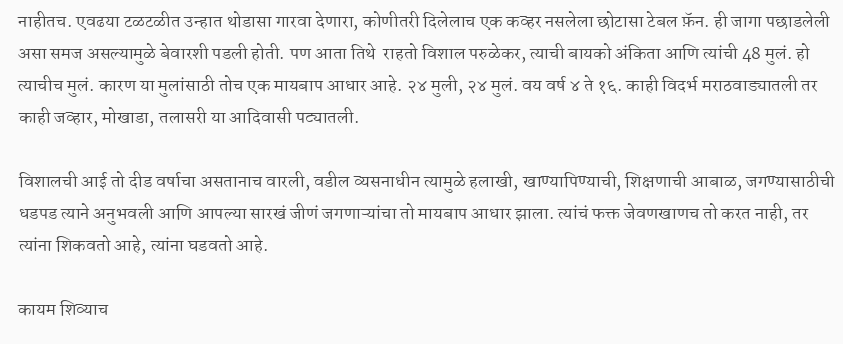नाहीतच. एवढया टळटळीत उन्हात थोडासा गारवा देणारा, कोणीतरी दिलेलाच एक कव्हर नसलेला छोटासा टेबल फ़ॅन. ही जागा पछाडलेली असा समज असल्यामुळे बेवारशी पडली होती. पण आता तिथे  राहतो विशाल परुळेकर, त्याची बायको अंकिता आणि त्यांची 48 मुलं. हो त्याचीच मुलं. कारण या मुलांसाठी तोच एक मायबाप आधार आहे. २४ मुली, २४ मुलं. वय वर्ष ४ ते १६. काही विदर्भ मराठवाड्यातली तर काही जव्हार, मोखाडा, तलासरी या आदिवासी पट्यातली.

विशालची आई तो दीड वर्षाचा असतानाच वारली, वडील व्यसनाधीन त्यामुळे हलाखी, खाण्यापिण्याची, शिक्षणाची आबाळ, जगण्यासाठीची धडपड त्याने अनुभवली आणि आपल्या सारखं जीणं जगणाऱ्यांचा तो मायबाप आधार झाला. त्यांचं फक्त जेवणखाणच तो करत नाही, तर त्यांना शिकवतो आहे, त्यांना घडवतो आहे.

कायम शिव्याच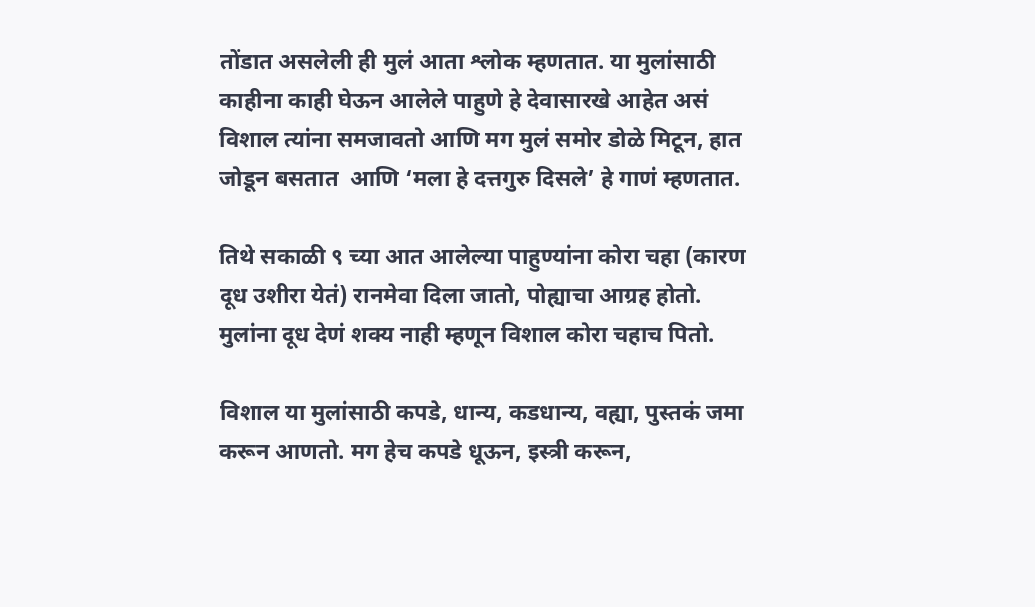तोंडात असलेली ही मुलं आता श्लोक म्हणतात. या मुलांसाठी काहीना काही घेऊन आलेले पाहुणे हे देवासारखे आहेत असं विशाल त्यांना समजावतो आणि मग मुलं समोर डोळे मिटून, हात जोडून बसतात  आणि ‘मला हे दत्तगुरु दिसले’ हे गाणं म्हणतात.

तिथे सकाळी ९ च्या आत आलेल्या पाहुण्यांना कोरा चहा (कारण दूध उशीरा येतं) रानमेवा दिला जातो, पोह्याचा आग्रह होतो. मुलांना दूध देणं शक्य नाही म्हणून विशाल कोरा चहाच पितो.

विशाल या मुलांसाठी कपडे, धान्य, कडधान्य, वह्या, पुस्तकं जमा करून आणतो. मग हेच कपडे धूऊन, इस्त्री करून,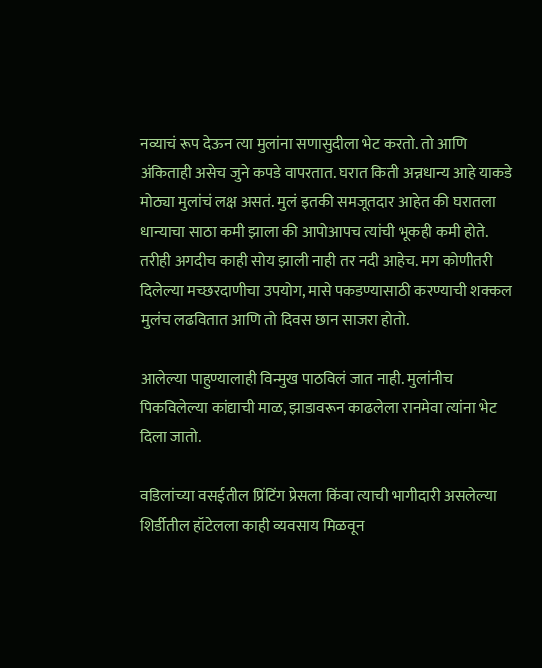नव्याचं रूप देऊन त्या मुलांना सणासुदीला भेट करतो. तो आणि अंकिताही असेच जुने कपडे वापरतात. घरात किती अन्नधान्य आहे याकडे मोठ्या मुलांचं लक्ष असतं. मुलं इतकी समजूतदार आहेत की घरातला धान्याचा साठा कमी झाला की आपोआपच त्यांची भूकही कमी होते. तरीही अगदीच काही सोय झाली नाही तर नदी आहेच. मग कोणीतरी दिलेल्या मच्छरदाणीचा उपयोग, मासे पकडण्यासाठी करण्याची शक्कल मुलंच लढवितात आणि तो दिवस छान साजरा होतो.

आलेल्या पाहुण्यालाही विन्मुख पाठविलं जात नाही. मुलांनीच पिकविलेल्या कांद्याची माळ, झाडावरून काढलेला रानमेवा त्यांना भेट दिला जातो.

वडिलांच्या वसईतील प्रिंटिंग प्रेसला किंवा त्याची भागीदारी असलेल्या शिर्डीतील हॉटेलला काही व्यवसाय मिळवून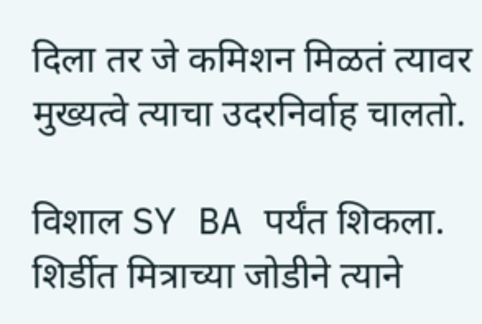दिला तर जे कमिशन मिळतं त्यावर मुख्यत्वे त्याचा उदरनिर्वाह चालतो.

विशाल SY BA पर्यंत शिकला. शिर्डीत मित्राच्या जोडीने त्याने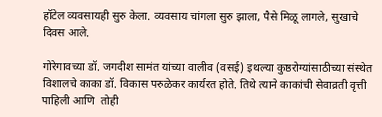हॉटेल व्यवसायही सुरु केला. व्यवसाय चांगला सुरु झाला, पैसे मिळू लागले, सुखाचे दिवस आले.

गोरेगावच्या डॉ. जगदीश सामंत यांच्या वालीव (वसई) इथल्या कुष्ठरोग्यांसाठीच्या संस्थेत विशालचे काका डॉ. विकास परुळेकर कार्यरत होते. तिथे त्याने काकांची सेवाव्रती वृत्ती पाहिली आणि  तोही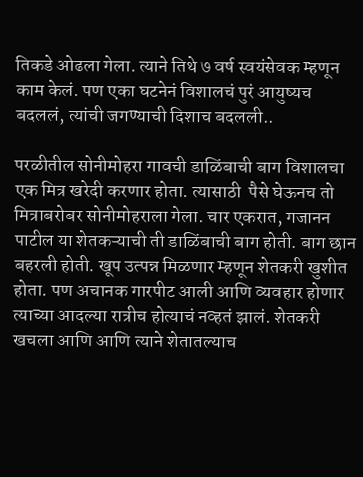तिकडे ओढला गेला. त्याने तिथे ७ वर्ष स्वयंसेवक म्हणून काम केलं. पण एका घटनेनं विशालचं पुरं आयुष्यच बदललं, त्यांची जगण्याची दिशाच बदलली..

परळीतील सोनीमोहरा गावची डाळिंबाची बाग विशालचा एक मित्र खरेदी करणार होता. त्यासाठी  पैसे घेऊनच तो मित्राबरोबर सोनीमोहराला गेला. चार एकरात, गजानन पाटील या शेतकऱ्याची ती डाळिंबाची बाग होती. बाग छान बहरली होती. खूप उत्पन्न मिळणार म्हणून शेतकरी खुशीत होता. पण अचानक गारपीट आली आणि व्यवहार होणार त्याच्या आदल्या रात्रीच होत्याचं नव्हतं झालं. शेतकरी खचला आणि आणि त्याने शेतातल्याच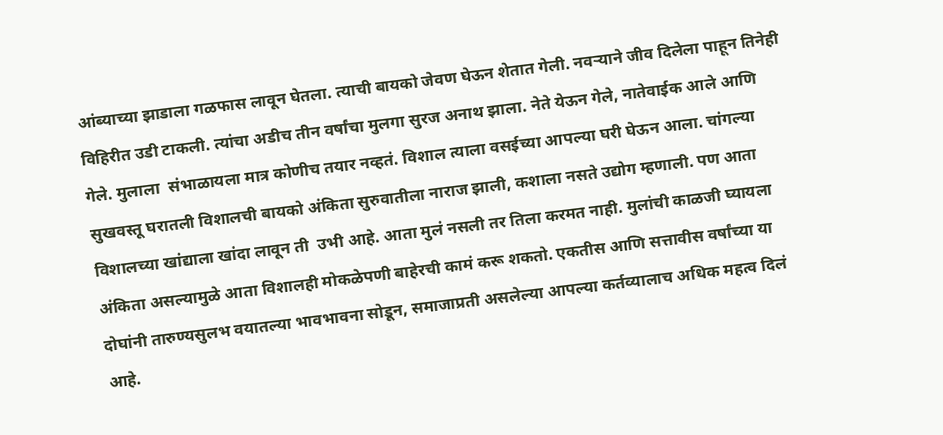आंब्याच्या झाडाला गळफास लावून घेतला. त्याची बायको जेवण घेऊन शेतात गेली. नवऱ्याने जीव दिलेला पाहून तिनेही विहिरीत उडी टाकली. त्यांचा अडीच तीन वर्षांचा मुलगा सुरज अनाथ झाला. नेते येऊन गेले, नातेवाईक आले आणि गेले. मुलाला  संभाळायला मात्र कोणीच तयार नव्हतं. विशाल त्याला वसईच्या आपल्या घरी घेऊन आला. चांगल्या सुखवस्तू घरातली विशालची बायको अंकिता सुरुवातीला नाराज झाली, कशाला नसते उद्योग म्हणाली. पण आता विशालच्या खांद्याला खांदा लावून ती  उभी आहे. आता मुलं नसली तर तिला करमत नाही. मुलांची काळजी घ्यायला अंकिता असल्यामुळे आता विशालही मोकळेपणी बाहेरची कामं करू शकतो. एकतीस आणि सत्तावीस वर्षांच्या या दोघांनी तारुण्यसुलभ वयातल्या भावभावना सोडून, समाजाप्रती असलेल्या आपल्या कर्तव्यालाच अधिक महत्व दिलं आहे.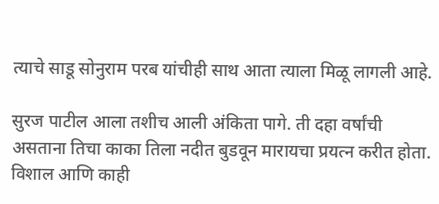त्याचे साडू सोनुराम परब यांचीही साथ आता त्याला मिळू लागली आहे.

सुरज पाटील आला तशीच आली अंकिता पागे. ती दहा वर्षांची असताना तिचा काका तिला नदीत बुडवून मारायचा प्रयत्न करीत होता. विशाल आणि काही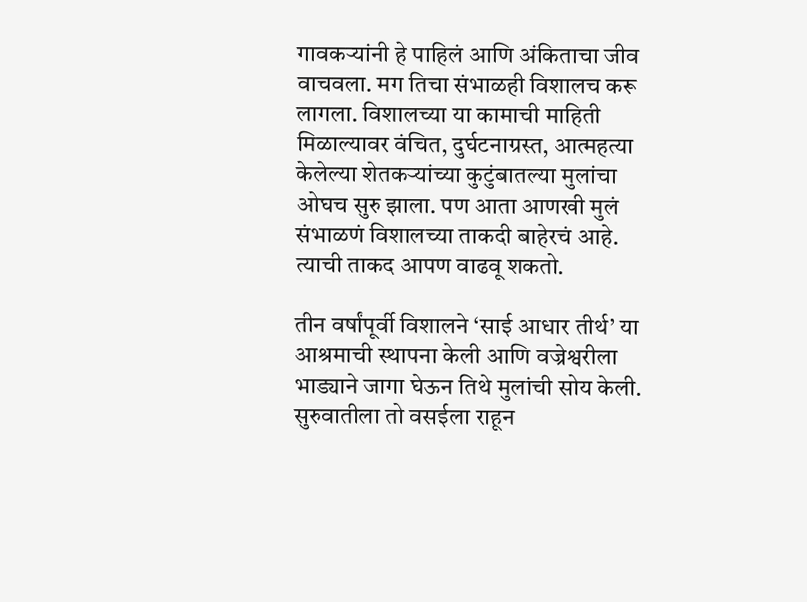गावकऱ्यांनी हे पाहिलं आणि अंकिताचा जीव वाचवला. मग तिचा संभाळही विशालच करू लागला. विशालच्या या कामाची माहिती मिळाल्यावर वंचित, दुर्घटनाग्रस्त, आत्महत्या केलेल्या शेतकऱ्यांच्या कुटुंबातल्या मुलांचा ओघच सुरु झाला. पण आता आणखी मुलं संभाळणं विशालच्या ताकदी बाहेरचं आहे. त्याची ताकद आपण वाढवू शकतो.

तीन वर्षांपूर्वी विशालने ‘साई आधार तीर्थ’ या आश्रमाची स्थापना केली आणि वज्रेश्वरीला भाड्याने जागा घेऊन तिथे मुलांची सोय केली. सुरुवातीला तो वसईला राहून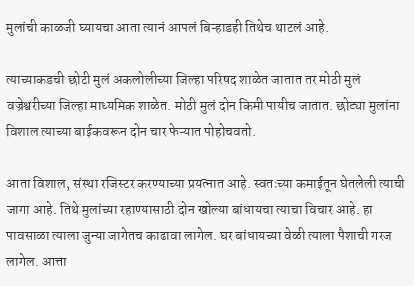मुलांची काळजी घ्यायचा आता त्यानं आपलं बिऱ्हाडही तिथेच थाटलं आहे.

त्याच्याकडची छोटी मुलं अकलोलीच्या जिल्हा परिषद शाळेत जातात तर मोठी मुलं वज्रेश्वरीच्या जिल्हा माध्यमिक शाळेत. मोठी मुलं दोन किमी पायीच जातात. छोट्या मुलांना विशाल त्याच्या बाईकवरून दोन चार फेऱ्यात पोहोचवतो.

आता विशाल, संस्था रजिस्टर करण्याच्या प्रयत्नात आहे. स्वतःच्या कमाईतून घेतलेली त्याची जागा आहे. तिथे मुलांच्या रहाण्यासाठी दोन खोल्या बांधायचा त्याचा विचार आहे. हा पावसाळा त्याला जुन्या जागेतच काढावा लागेल. घर बांधायच्या वेळी त्याला पैशाची गरज लागेल. आत्ता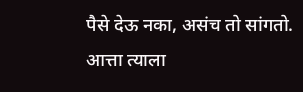पैसे देऊ नका, असंच तो सांगतो. आत्ता त्याला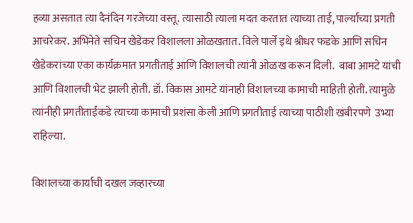हव्या असतात त्या दैनंदिन गरजेच्या वस्तू. त्यासाठी त्याला मदत करतात त्याच्या ताई, पार्ल्याच्या प्रगती आचरेकर. अभिनेते सचिन खेडेकर विशालला ओळखतात. विले पार्ले इथे श्रीधर फडके आणि सचिन खेडेकरांच्या एका कार्यक्रमात प्रगतीताई आणि विशालची त्यांनी ओळख करून दिली.  बाबा आमटे यांची आणि विशालची भेट झाली होती. डॉ. विकास आमटे यांनाही विशालच्या कामाची माहिती होती. त्यामुळे त्यांनीही प्रगतीताईंकडे त्याच्या कामाची प्रशंसा केली आणि प्रगतीताई त्याच्या पाठीशी खंबीरपणे  उभ्या राहिल्या.

विशालच्या कार्याची दखल जव्हारच्या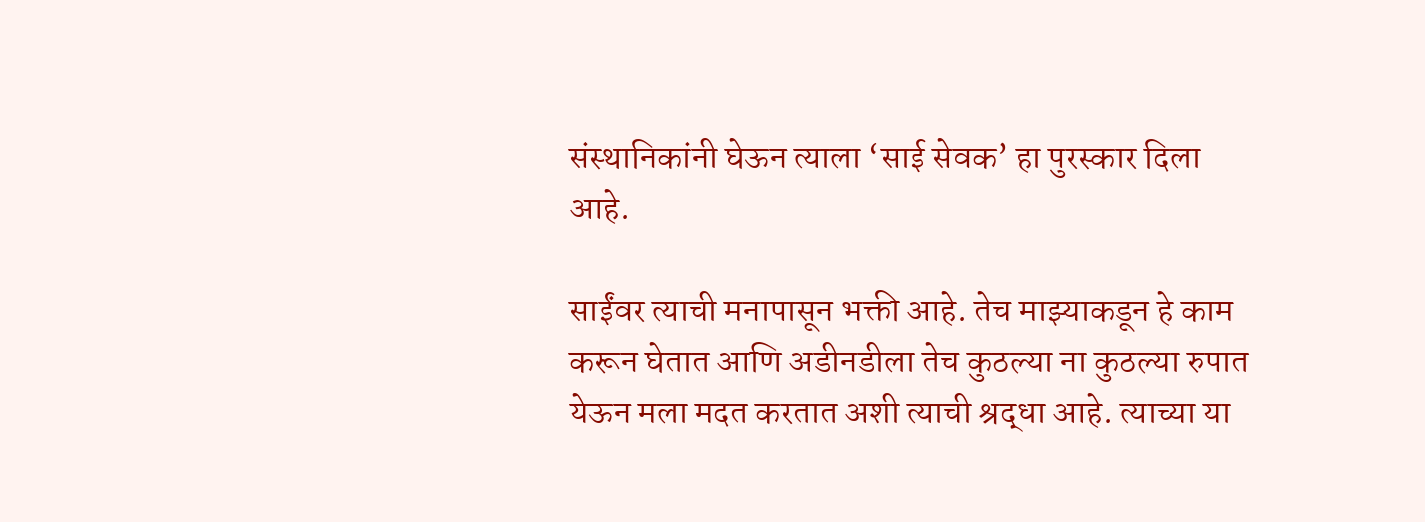संस्थानिकांनी घेऊन त्याला ‘साई सेवक’ हा पुरस्कार दिला आहे.

साईंवर त्याची मनापासून भक्ती आहे. तेच माझ्याकडून हे काम करून घेतात आणि अडीनडीला तेच कुठल्या ना कुठल्या रुपात येऊन मला मदत करतात अशी त्याची श्रद्धा आहे. त्याच्या या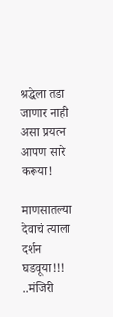श्रद्धेला तडा जाणार नाही असा प्रयत्न आपण सारे करूया!

माणसातल्या देवाचं त्याला दर्शन घडवूया!!! ..मंजिरी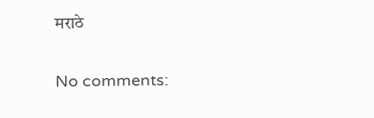मराठे

No comments: